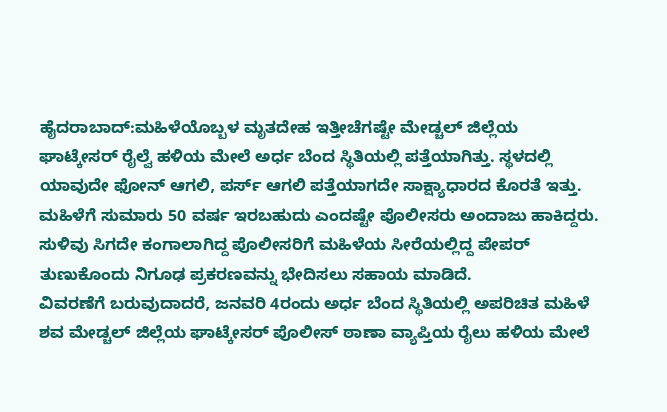ಹೈದರಾಬಾದ್:ಮಹಿಳೆಯೊಬ್ಬಳ ಮೃತದೇಹ ಇತ್ತೀಚೆಗಷ್ಟೇ ಮೇಡ್ಚಲ್ ಜಿಲ್ಲೆಯ ಘಾಟ್ಕೇಸರ್ ರೈಲ್ವೆ ಹಳಿಯ ಮೇಲೆ ಅರ್ಧ ಬೆಂದ ಸ್ಥಿತಿಯಲ್ಲಿ ಪತ್ತೆಯಾಗಿತ್ತು. ಸ್ಥಳದಲ್ಲಿ ಯಾವುದೇ ಫೋನ್ ಆಗಲಿ, ಪರ್ಸ್ ಆಗಲಿ ಪತ್ತೆಯಾಗದೇ ಸಾಕ್ಷ್ಯಾಧಾರದ ಕೊರತೆ ಇತ್ತು. ಮಹಿಳೆಗೆ ಸುಮಾರು 50 ವರ್ಷ ಇರಬಹುದು ಎಂದಷ್ಟೇ ಪೊಲೀಸರು ಅಂದಾಜು ಹಾಕಿದ್ದರು. ಸುಳಿವು ಸಿಗದೇ ಕಂಗಾಲಾಗಿದ್ದ ಪೊಲೀಸರಿಗೆ ಮಹಿಳೆಯ ಸೀರೆಯಲ್ಲಿದ್ದ ಪೇಪರ್ ತುಣುಕೊಂದು ನಿಗೂಢ ಪ್ರಕರಣವನ್ನು ಭೇದಿಸಲು ಸಹಾಯ ಮಾಡಿದೆ.
ವಿವರಣೆಗೆ ಬರುವುದಾದರೆ, ಜನವರಿ 4ರಂದು ಅರ್ಧ ಬೆಂದ ಸ್ಥಿತಿಯಲ್ಲಿ ಅಪರಿಚಿತ ಮಹಿಳೆ ಶವ ಮೇಡ್ಚಲ್ ಜಿಲ್ಲೆಯ ಘಾಟ್ಕೇಸರ್ ಪೊಲೀಸ್ ಠಾಣಾ ವ್ಯಾಪ್ತಿಯ ರೈಲು ಹಳಿಯ ಮೇಲೆ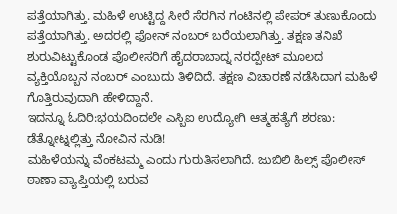ಪತ್ತೆಯಾಗಿತ್ತು. ಮಹಿಳೆ ಉಟ್ಟಿದ್ದ ಸೀರೆ ಸೆರಗಿನ ಗಂಟಿನಲ್ಲಿ ಪೇಪರ್ ತುಣುಕೊಂದು ಪತ್ತೆಯಾಗಿತ್ತು. ಅದರಲ್ಲಿ ಫೋನ್ ನಂಬರ್ ಬರೆಯಲಾಗಿತ್ತು. ತಕ್ಷಣ ತನಿಖೆ ಶುರುವಿಟ್ಟುಕೊಂಡ ಪೊಲೀಸರಿಗೆ ಹೈದರಾಬಾದ್ನ ನರದ್ಪೇಟ್ ಮೂಲದ ವ್ಯಕ್ತಿಯೊಬ್ಬನ ನಂಬರ್ ಎಂಬುದು ತಿಳಿದಿದೆ. ತಕ್ಷಣ ವಿಚಾರಣೆ ನಡೆಸಿದಾಗ ಮಹಿಳೆ ಗೊತ್ತಿರುವುದಾಗಿ ಹೇಳಿದ್ದಾನೆ.
ಇದನ್ನೂ ಓದಿರಿ:ಭಯದಿಂದಲೇ ಎಸ್ಬಿಐ ಉದ್ಯೋಗಿ ಆತ್ಮಹತ್ಯೆಗೆ ಶರಣು: ಡೆತ್ನೋಟ್ನಲ್ಲಿತ್ತು ನೋವಿನ ನುಡಿ!
ಮಹಿಳೆಯನ್ನು ವೆಂಕಟಮ್ಮ ಎಂದು ಗುರುತಿಸಲಾಗಿದೆ. ಜುಬಿಲಿ ಹಿಲ್ಸ್ ಪೊಲೀಸ್ ಠಾಣಾ ವ್ಯಾಪ್ತಿಯಲ್ಲಿ ಬರುವ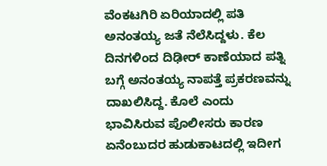ವೆಂಕಟಗಿರಿ ಏರಿಯಾದಲ್ಲಿ ಪತಿ ಅನಂತಯ್ಯ ಜತೆ ನೆಲೆಸಿದ್ದಳು. ಕೆಲ ದಿನಗಳಿಂದ ದಿಢೀರ್ ಕಾಣೆಯಾದ ಪತ್ನಿ ಬಗ್ಗೆ ಅನಂತಯ್ಯ ನಾಪತ್ತೆ ಪ್ರಕರಣವನ್ನು ದಾಖಲಿಸಿದ್ದ. ಕೊಲೆ ಎಂದು ಭಾವಿಸಿರುವ ಪೊಲೀಸರು ಕಾರಣ ಏನೆಂಬುದರ ಹುಡುಕಾಟದಲ್ಲಿ ಇದೀಗ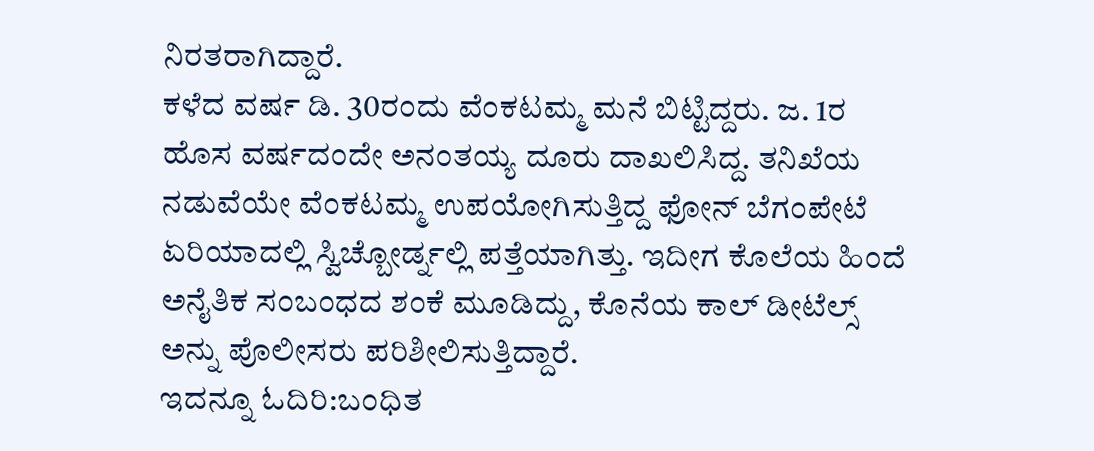ನಿರತರಾಗಿದ್ದಾರೆ.
ಕಳೆದ ವರ್ಷ ಡಿ. 30ರಂದು ವೆಂಕಟಮ್ಮ ಮನೆ ಬಿಟ್ಟಿದ್ದರು. ಜ. 1ರ ಹೊಸ ವರ್ಷದಂದೇ ಅನಂತಯ್ಯ ದೂರು ದಾಖಲಿಸಿದ್ದ. ತನಿಖೆಯ ನಡುವೆಯೇ ವೆಂಕಟಮ್ಮ ಉಪಯೋಗಿಸುತ್ತಿದ್ದ ಫೋನ್ ಬೆಗಂಪೇಟೆ ಏರಿಯಾದಲ್ಲಿ ಸ್ವಿಚ್ಬೋರ್ಡ್ನಲ್ಲಿ ಪತ್ತೆಯಾಗಿತ್ತು. ಇದೀಗ ಕೊಲೆಯ ಹಿಂದೆ ಅನೈತಿಕ ಸಂಬಂಧದ ಶಂಕೆ ಮೂಡಿದ್ದು, ಕೊನೆಯ ಕಾಲ್ ಡೀಟೆಲ್ಸ್ ಅನ್ನು ಪೊಲೀಸರು ಪರಿಶೀಲಿಸುತ್ತಿದ್ದಾರೆ.
ಇದನ್ನೂ ಓದಿರಿ:ಬಂಧಿತ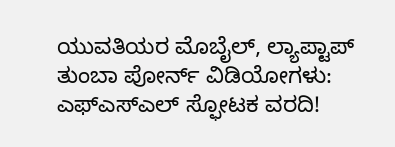ಯುವತಿಯರ ಮೊಬೈಲ್, ಲ್ಯಾಪ್ಟಾಪ್ ತುಂಬಾ ಪೋರ್ನ್ ವಿಡಿಯೋಗಳು: ಎಫ್ಎಸ್ಎಲ್ ಸ್ಫೋಟಕ ವರದಿ!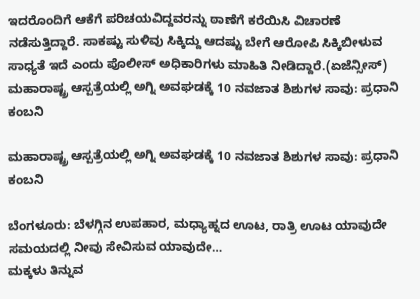ಇದರೊಂದಿಗೆ ಆಕೆಗೆ ಪರಿಚಯವಿದ್ದವರನ್ನು ಠಾಣೆಗೆ ಕರೆಯಿಸಿ ವಿಚಾರಣೆ ನಡೆಸುತ್ತಿದ್ದಾರೆ. ಸಾಕಷ್ಟು ಸುಳಿವು ಸಿಕ್ಕಿದ್ದು ಆದಷ್ಟು ಬೇಗೆ ಆರೋಪಿ ಸಿಕ್ಕಿಬೀಳುವ ಸಾಧ್ಯತೆ ಇದೆ ಎಂದು ಪೊಲೀಸ್ ಅಧಿಕಾರಿಗಳು ಮಾಹಿತಿ ನೀಡಿದ್ದಾರೆ.(ಏಜೆನ್ಸೀಸ್)
ಮಹಾರಾಷ್ಟ್ರ ಆಸ್ಪತ್ರೆಯಲ್ಲಿ ಅಗ್ನಿ ಅವಘಡಕ್ಕೆ 10 ನವಜಾತ ಶಿಶುಗಳ ಸಾವು: ಪ್ರಧಾನಿ ಕಂಬನಿ

ಮಹಾರಾಷ್ಟ್ರ ಆಸ್ಪತ್ರೆಯಲ್ಲಿ ಅಗ್ನಿ ಅವಘಡಕ್ಕೆ 10 ನವಜಾತ ಶಿಶುಗಳ ಸಾವು: ಪ್ರಧಾನಿ ಕಂಬನಿ

ಬೆಂಗಳೂರು: ಬೆಳಗ್ಗಿನ ಉಪಹಾರ, ಮಧ್ಯಾಹ್ನದ ಊಟ, ರಾತ್ರಿ ಊಟ ಯಾವುದೇ ಸಮಯದಲ್ಲಿ ನೀವು ಸೇವಿಸುವ ಯಾವುದೇ…
ಮಕ್ಕಳು ತಿನ್ನುವ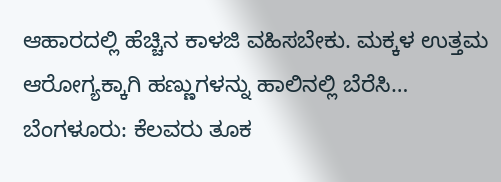ಆಹಾರದಲ್ಲಿ ಹೆಚ್ಚಿನ ಕಾಳಜಿ ವಹಿಸಬೇಕು. ಮಕ್ಕಳ ಉತ್ತಮ ಆರೋಗ್ಯಕ್ಕಾಗಿ ಹಣ್ಣುಗಳನ್ನು ಹಾಲಿನಲ್ಲಿ ಬೆರೆಸಿ…
ಬೆಂಗಳೂರು: ಕೆಲವರು ತೂಕ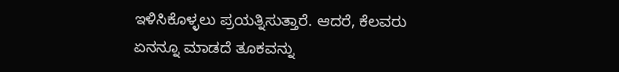ಇಳಿಸಿಕೊಳ್ಳಲು ಪ್ರಯತ್ನಿಸುತ್ತಾರೆ. ಆದರೆ, ಕೆಲವರು ಏನನ್ನೂ ಮಾಡದೆ ತೂಕವನ್ನು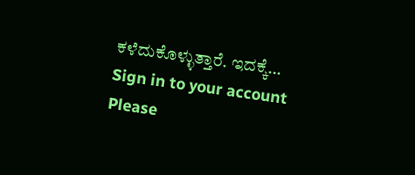ಕಳೆದುಕೊಳ್ಳುತ್ತಾರೆ. ಇದಕ್ಕೆ…
Sign in to your account
Please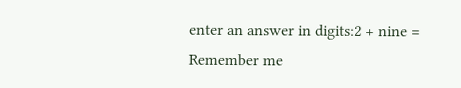enter an answer in digits:2 + nine =
Remember me